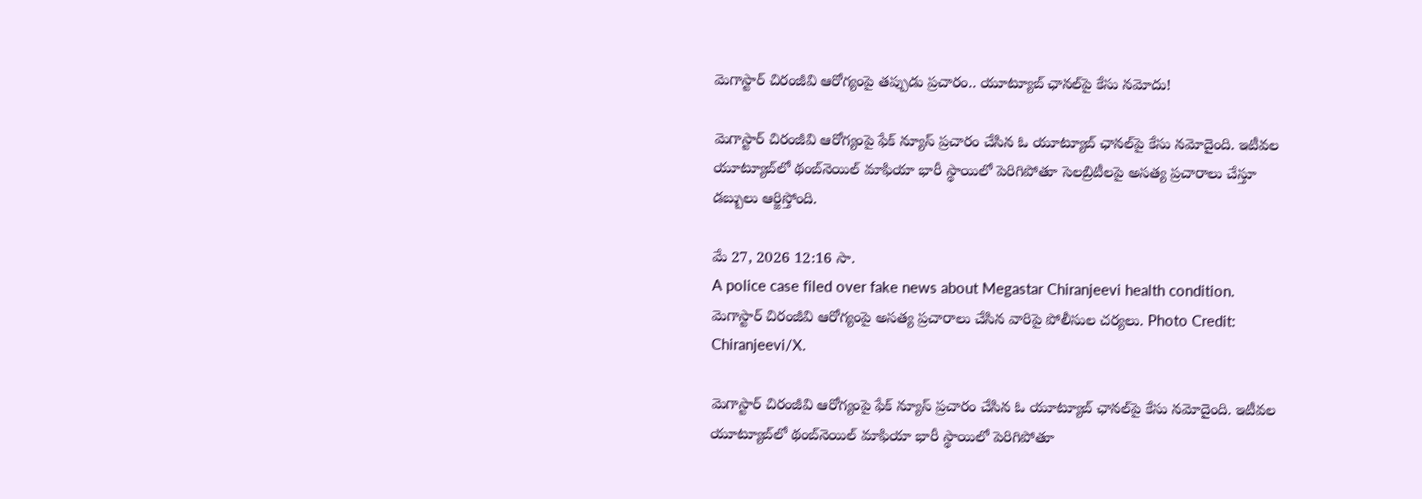మెగాస్టార్ చిరంజీవి ఆరోగ్యంపై తప్పుడు ప్రచారం.. యూట్యూబ్ ఛానల్‌పై కేసు నమోదు!

మెగాస్టార్ చిరంజీవి ఆరోగ్యంపై ఫేక్ న్యూస్ ప్రచారం చేసిన ఓ యూట్యూబ్ ఛానల్‌పై కేసు నమోదైంది. ఇటీవల యూట్యూబ్‌లో థంబ్‌నెయిల్ మాఫియా భారీ స్థాయిలో పెరిగిపోతూ సెలబ్రిటీలపై అసత్య ప్రచారాలు చేస్తూ డబ్బులు ఆర్జిస్తోంది.

మే 27, 2026 12:16 సా.
A police case filed over fake news about Megastar Chiranjeevi health condition.
మెగాస్టార్ చిరంజీవి ఆరోగ్యంపై అసత్య ప్రచారాలు చేసిన వారిపై పోలీసుల చర్యలు. Photo Credit: Chiranjeevi/X.

మెగాస్టార్ చిరంజీవి ఆరోగ్యంపై ఫేక్ న్యూస్ ప్రచారం చేసిన ఓ యూట్యూబ్ ఛానల్‌పై కేసు నమోదైంది. ఇటీవల యూట్యూబ్‌లో థంబ్‌నెయిల్ మాఫియా భారీ స్థాయిలో పెరిగిపోతూ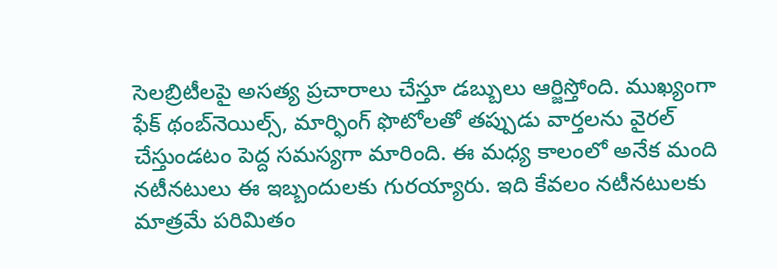సెలబ్రిటీలపై అసత్య ప్రచారాలు చేస్తూ డబ్బులు ఆర్జిస్తోంది. ముఖ్యంగా ఫేక్ థంబ్‌నెయిల్స్, మార్ఫింగ్ ఫొటోలతో తప్పుడు వార్తలను వైరల్ చేస్తుండటం పెద్ద సమస్యగా మారింది. ఈ మ‌ధ్య కాలంలో అనేక మంది న‌టీన‌టులు ఈ ఇబ్బందుల‌కు గుర‌య్యారు. ఇది కేవ‌లం న‌టీన‌టుల‌కు మాత్ర‌మే ప‌రిమితం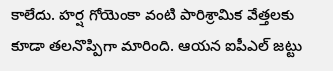కాలేదు. హ‌ర్ష గోయెంకా వంటి పారిశ్రామిక వేత్త‌ల‌కు కూడా త‌ల‌నొప్పిగా మారింది. ఆయన ఐపీఎల్ జ‌ట్టు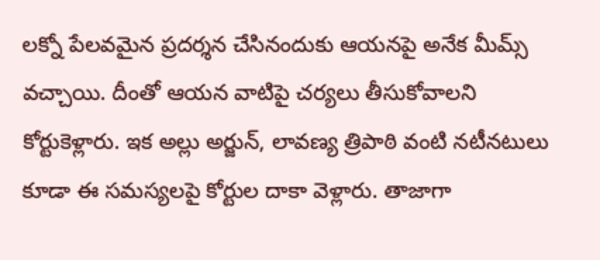ల‌క్నో పేల‌వ‌మైన ప్ర‌ద‌ర్శన చేసినందుకు ఆయ‌న‌పై అనేక మీమ్స్ వ‌చ్చాయి. దీంతో ఆయ‌న వాటిపై చ‌ర్య‌లు తీసుకోవాల‌ని కోర్టుకెళ్లారు. ఇక అల్లు అర్జున్‌, లావ‌ణ్య త్రిపాఠి వంటి న‌టీన‌టులు కూడా ఈ స‌మ‌స్య‌ల‌పై కోర్టుల దాకా వెళ్లారు. తాజాగా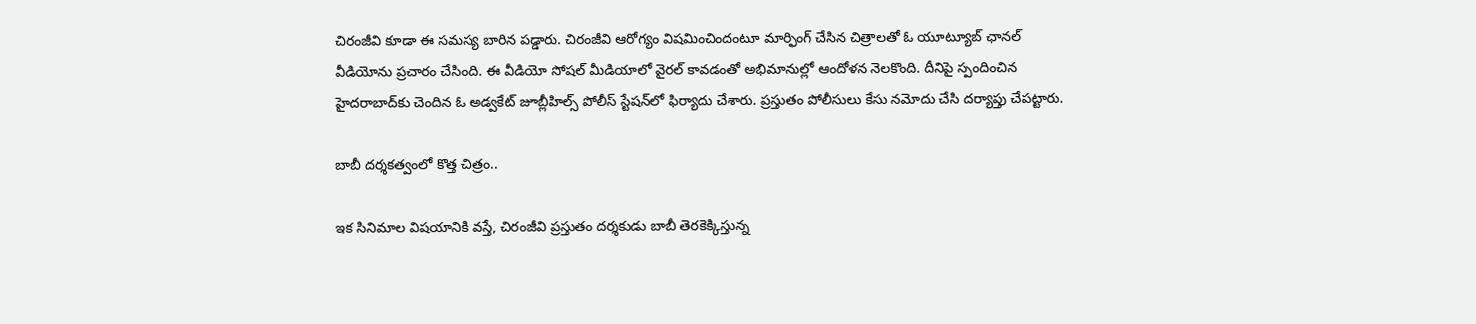చిరంజీవి కూడా ఈ స‌మ‌స్య బారిన ప‌డ్డారు. చిరంజీవి ఆరోగ్యం విషమించిందంటూ మార్ఫింగ్ చేసిన చిత్రాలతో ఓ యూట్యూబ్ ఛానల్ వీడియోను ప్రచారం చేసింది. ఈ వీడియో సోషల్ మీడియాలో వైరల్ కావడంతో అభిమానుల్లో ఆందోళన నెలకొంది. దీనిపై స్పందించిన హైదరాబాద్‌కు చెందిన ఓ అడ్వకేట్ జూబ్లీహిల్స్ పోలీస్ స్టేషన్‌లో ఫిర్యాదు చేశారు. ప్రస్తుతం పోలీసులు కేసు నమోదు చేసి దర్యాప్తు చేప‌ట్టారు.

బాబీ ద‌ర్శ‌క‌త్వంలో కొత్త చిత్రం..

ఇక సినిమాల విషయానికి వస్తే, చిరంజీవి ప్రస్తుతం దర్శకుడు బాబీ తెరకెక్కిస్తున్న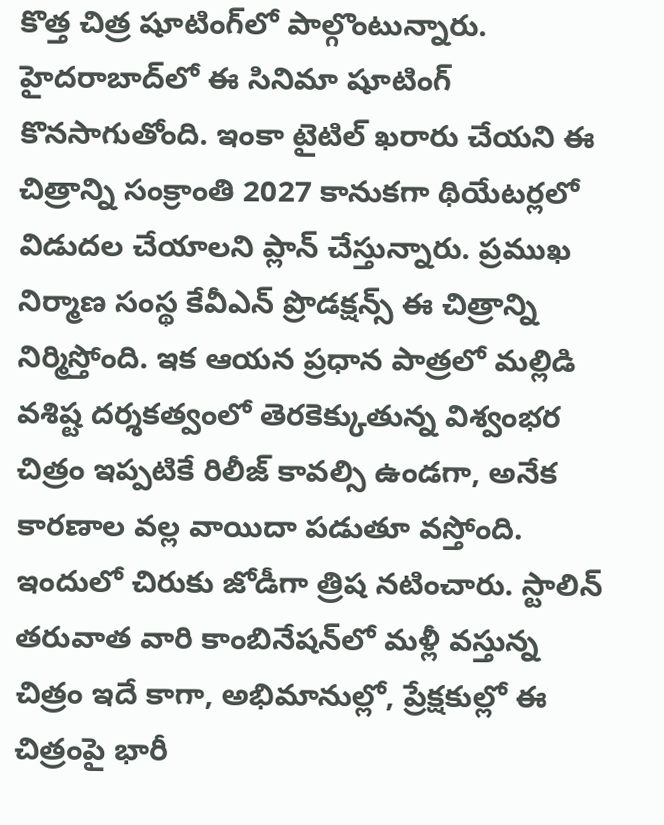కొత్త చిత్ర షూటింగ్‌లో పాల్గొంటున్నారు. హైదరాబాద్‌లో ఈ సినిమా షూటింగ్ కొనసాగుతోంది. ఇంకా టైటిల్ ఖరారు చేయని ఈ చిత్రాన్ని సంక్రాంతి 2027 కానుకగా థియేటర్లలో విడుదల చేయాలని ప్లాన్ చేస్తున్నారు. ప్రముఖ నిర్మాణ సంస్థ కేవీఎన్ ప్రొడ‌క్ష‌న్స్ ఈ చిత్రాన్ని నిర్మిస్తోంది. ఇక ఆయ‌న ప్ర‌ధాన పాత్ర‌లో మ‌ల్లిడి వ‌శిష్ట ద‌ర్శ‌క‌త్వంలో తెర‌కెక్కుతున్న విశ్వంభ‌ర చిత్రం ఇప్ప‌టికే రిలీజ్ కావ‌ల్సి ఉండ‌గా, అనేక కార‌ణాల వ‌ల్ల వాయిదా ప‌డుతూ వ‌స్తోంది. ఇందులో చిరుకు జోడీగా త్రిష న‌టించారు. స్టాలిన్ త‌రువాత వారి కాంబినేష‌న్‌లో మ‌ళ్లీ వ‌స్తున్న చిత్రం ఇదే కాగా, అభిమానుల్లో, ప్రేక్ష‌కుల్లో ఈ చిత్రంపై భారీ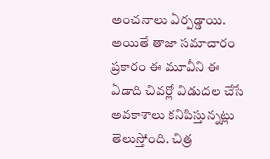అంచ‌నాలు ఏర్ప‌డ్డాయి. అయితే తాజా స‌మాచారం ప్ర‌కారం ఈ మూవీని ఈ ఏడాది చివ‌ర్లో విడుద‌ల చేసే అవ‌కాశాలు క‌నిపిస్తున్న‌ట్లు తెలుస్తోంది. చిత్ర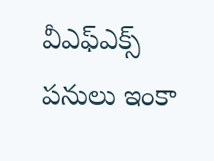వీఎఫ్ఎక్స్ ప‌నులు ఇంకా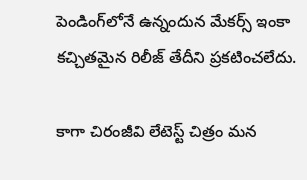పెండింగ్‌లోనే ఉన్నందున మేక‌ర్స్ ఇంకా క‌చ్చిత‌మైన రిలీజ్ తేదీని ప్ర‌క‌టించ‌లేదు.

కాగా చిరంజీవి లేటెస్ట్ చిత్రం మ‌న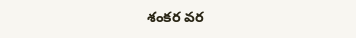శంక‌ర వర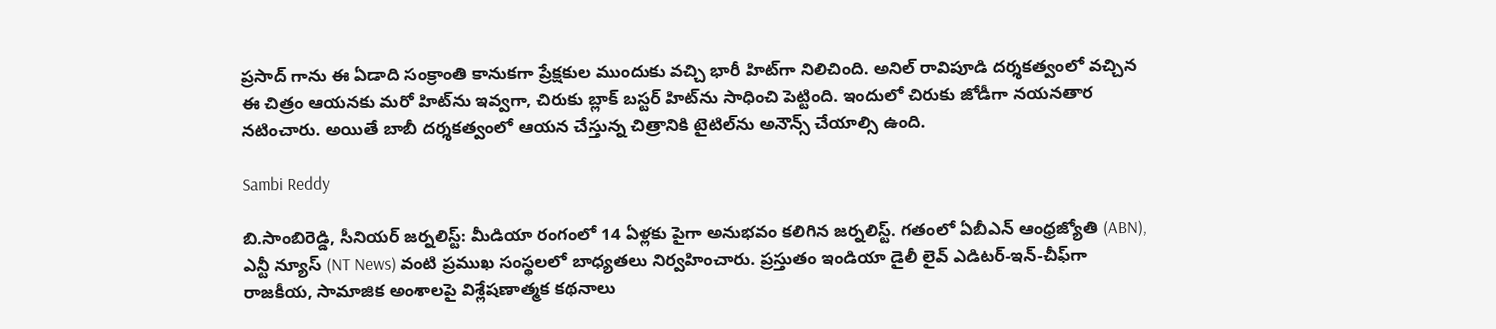ప్ర‌సాద్ గాను ఈ ఏడాది సంక్రాంతి కానుక‌గా ప్రేక్ష‌కుల ముందుకు వ‌చ్చి భారీ హిట్‌గా నిలిచింది. అనిల్ రావిపూడి ద‌ర్శ‌క‌త్వంలో వ‌చ్చిన ఈ చిత్రం ఆయ‌న‌కు మ‌రో హిట్‌ను ఇవ్వ‌గా, చిరుకు బ్లాక్ బ‌స్ట‌ర్ హిట్‌ను సాధించి పెట్టింది. ఇందులో చిరుకు జోడీగా న‌య‌న‌తార న‌టించారు. అయితే బాబీ ద‌ర్శ‌క‌త్వంలో ఆయ‌న చేస్తున్న చిత్రానికి టైటిల్‌ను అనౌన్స్ చేయాల్సి ఉంది.

Sambi Reddy

బి.సాంబిరెడ్డి, సీనియర్ జర్నలిస్ట్: మీడియా రంగంలో 14 ఏళ్లకు పైగా అనుభవం కలిగిన జర్నలిస్ట్. గతంలో ఏబీఎన్ ఆంధ్ర‌జ్యోతి (ABN), ఎన్టీ న్యూస్ (NT News) వంటి ప్రముఖ సంస్థలలో బాధ్యతలు నిర్వహించారు. ప్రస్తుతం ఇండియా డైలీ లైవ్ ఎడిటర్-ఇన్-చీఫ్‌గా రాజకీయ, సామాజిక అంశాలపై విశ్లేషణాత్మక కథనాలు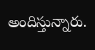అందిస్తున్నారు.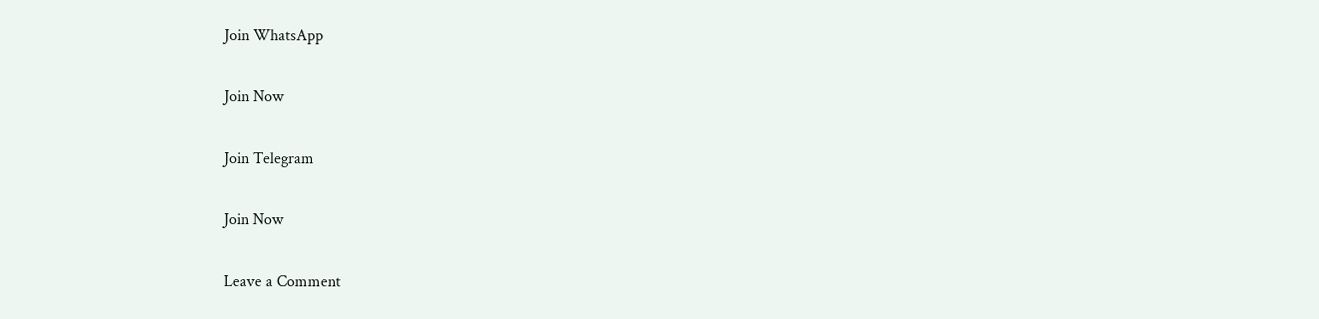Join WhatsApp

Join Now

Join Telegram

Join Now

Leave a Comment